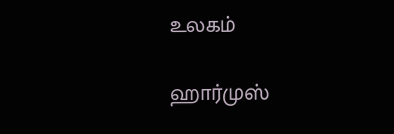உலகம்

ஹார்முஸ்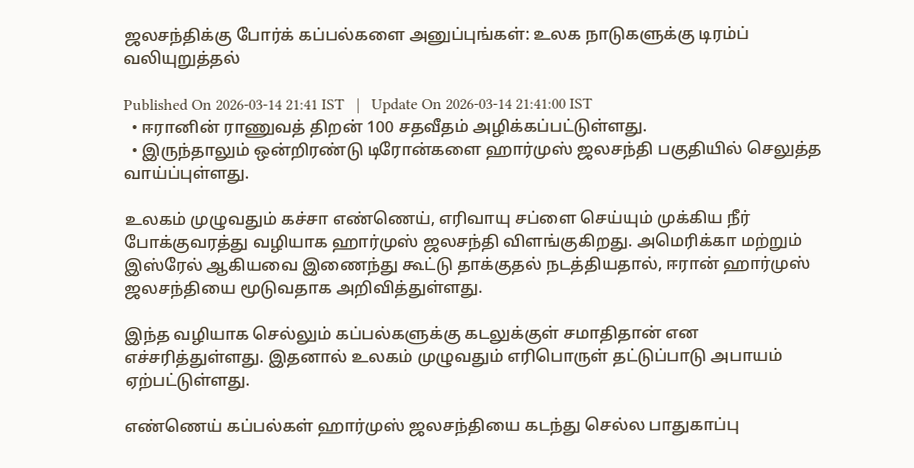ஜலசந்திக்கு போர்க் கப்பல்களை அனுப்புங்கள்: உலக நாடுகளுக்கு டிரம்ப் வலியுறுத்தல்

Published On 2026-03-14 21:41 IST   |   Update On 2026-03-14 21:41:00 IST
  • ஈரானின் ராணுவத் திறன் 100 சதவீதம் அழிக்கப்பட்டுள்ளது.
  • இருந்தாலும் ஒன்றிரண்டு டிரோன்களை ஹார்முஸ் ஜலசந்தி பகுதியில் செலுத்த வாய்ப்புள்ளது.

உலகம் முழுவதும் கச்சா எண்ணெய், எரிவாயு சப்ளை செய்யும் முக்கிய நீர் போக்குவரத்து வழியாக ஹார்முஸ் ஜலசந்தி விளங்குகிறது. அமெரிக்கா மற்றும் இஸ்ரேல் ஆகியவை இணைந்து கூட்டு தாக்குதல் நடத்தியதால், ஈரான் ஹார்முஸ் ஜலசந்தியை மூடுவதாக அறிவித்துள்ளது.

இந்த வழியாக செல்லும் கப்பல்களுக்கு கடலுக்குள் சமாதிதான் என எச்சரித்துள்ளது. இதனால் உலகம் முழுவதும் எரிபொருள் தட்டுப்பாடு அபாயம் ஏற்பட்டுள்ளது.

எண்ணெய் கப்பல்கள் ஹார்முஸ் ஜலசந்தியை கடந்து செல்ல பாதுகாப்பு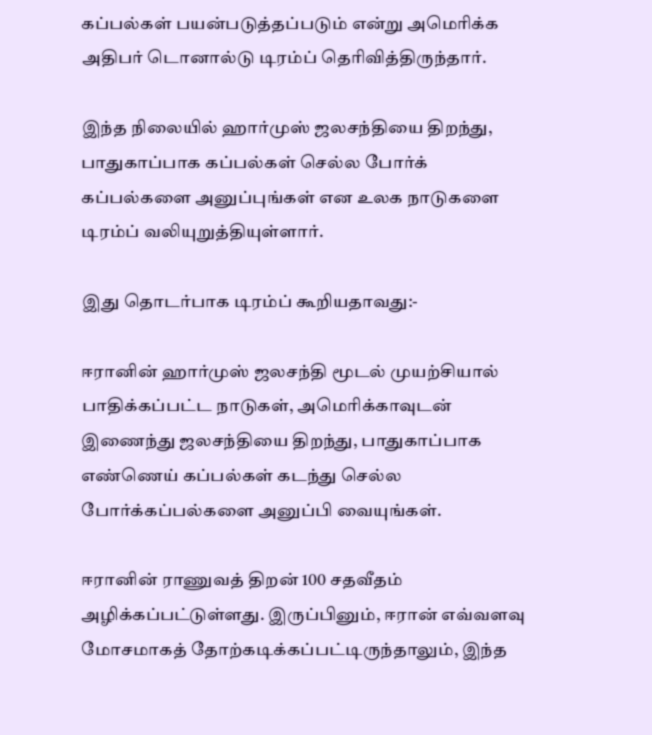கப்பல்கள் பயன்படுத்தப்படும் என்று அமெரிக்க அதிபர் டொனால்டு டிரம்ப் தெரிவித்திருந்தார்.

இந்த நிலையில் ஹார்முஸ் ஜலசந்தியை திறந்து, பாதுகாப்பாக கப்பல்கள் செல்ல போர்க் கப்பல்களை அனுப்புங்கள் என உலக நாடுகளை டிரம்ப் வலியுறுத்தியுள்ளார்.

இது தொடர்பாக டிரம்ப் கூறியதாவது:-

ஈரானின் ஹார்முஸ் ஜலசந்தி மூடல் முயற்சியால் பாதிக்கப்பட்ட நாடுகள், அமெரிக்காவுடன் இணைந்து ஜலசந்தியை திறந்து, பாதுகாப்பாக எண்ணெய் கப்பல்கள் கடந்து செல்ல போர்க்கப்பல்களை அனுப்பி வையுங்கள்.

ஈரானின் ராணுவத் திறன் 100 சதவீதம் அழிக்கப்பட்டுள்ளது. இருப்பினும், ஈரான் எவ்வளவு மோசமாகத் தோற்கடிக்கப்பட்டிருந்தாலும், இந்த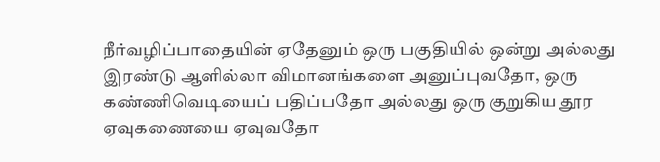நீர்வழிப்பாதையின் ஏதேனும் ஒரு பகுதியில் ஒன்று அல்லது இரண்டு ஆளில்லா விமானங்களை அனுப்புவதோ, ஒரு கண்ணிவெடியைப் பதிப்பதோ அல்லது ஒரு குறுகிய தூர ஏவுகணையை ஏவுவதோ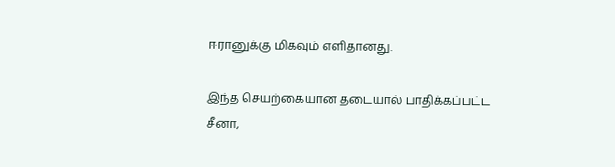ஈரானுக்கு மிகவும் எளிதானது.

இந்த செயற்கையான தடையால் பாதிக்கப்பட்ட சீனா,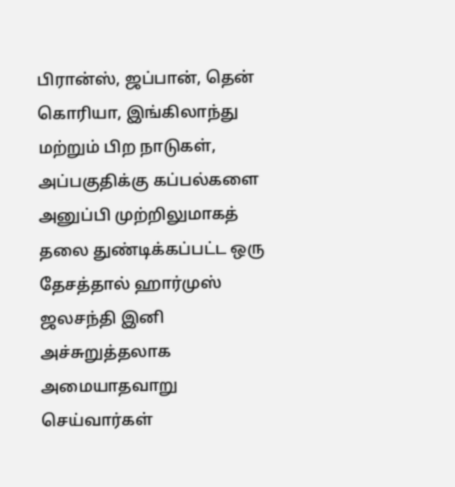பிரான்ஸ், ஜப்பான், தென் கொரியா, இங்கிலாந்து மற்றும் பிற நாடுகள், அப்பகுதிக்கு கப்பல்களை அனுப்பி முற்றிலுமாகத் தலை துண்டிக்கப்பட்ட ஒரு தேசத்தால் ஹார்முஸ் ஜலசந்தி இனி அச்சுறுத்தலாக அமையாதவாறு செய்வார்கள்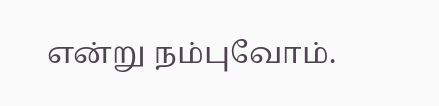என்று நம்புவோம்.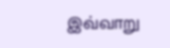இவ்வாறு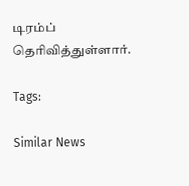டிரம்ப் தெரிவித்துள்ளார்.

Tags:

Similar News